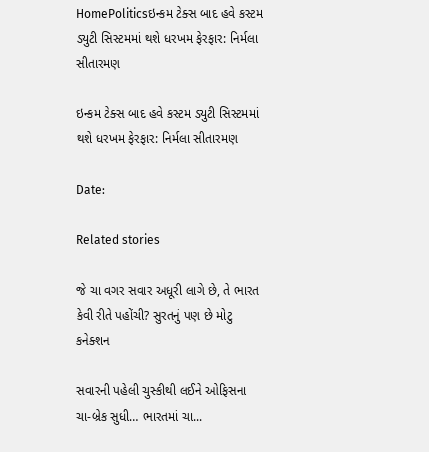HomePoliticsઇન્કમ ટેક્સ બાદ હવે કસ્ટમ ડ્યુટી સિસ્ટમમાં થશે ધરખમ ફેરફાર: નિર્મલા સીતારમણ

ઇન્કમ ટેક્સ બાદ હવે કસ્ટમ ડ્યુટી સિસ્ટમમાં થશે ધરખમ ફેરફાર: નિર્મલા સીતારમણ

Date:

Related stories

જે ચા વગર સવાર અધૂરી લાગે છે, તે ભારત કેવી રીતે પહોંચી? સુરતનું પણ છે મોટુ કનેક્શન

સવારની પહેલી ચુસ્કીથી લઈને ઓફિસના ચા-બ્રેક સુધી… ભારતમાં ચા...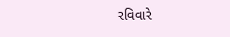રવિવારે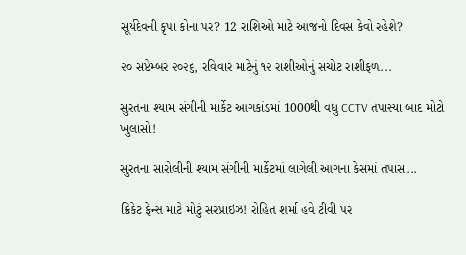સૂર્યદેવની કૃપા કોના પર? 12 રાશિઓ માટે આજનો દિવસ કેવો રહેશે?

૨૦ સપ્ટેમ્બર ૨૦૨૬, રવિવાર માટેનું ૧૨ રાશીઓનું સચોટ રાશીફળ...

સુરતના શ્યામ સંગીની માર્કેટ આગકાંડમાં 1000થી વધુ CCTV તપાસ્યા બાદ મોટો ખુલાસો!

સુરતના સારોલીની શ્યામ સંગીની માર્કેટમાં લાગેલી આગના કેસમાં તપાસ...

ક્રિકેટ ફેન્સ માટે મોટું સરપ્રાઇઝ! રોહિત શર્મા હવે ટીવી પર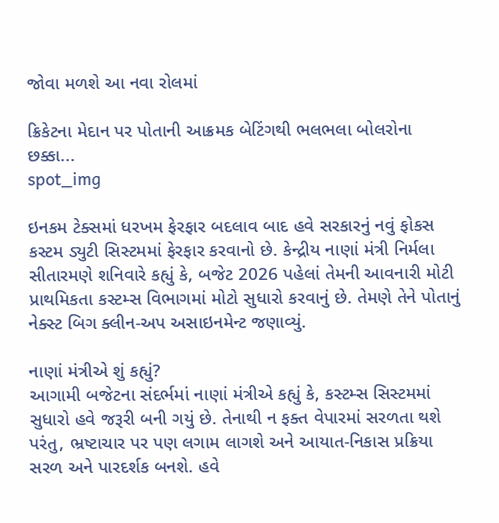જોવા મળશે આ નવા રોલમાં

ક્રિકેટના મેદાન પર પોતાની આક્રમક બેટિંગથી ભલભલા બોલરોના છક્કા...
spot_img

ઇનકમ ટેક્સમાં ધરખમ ફેરફાર બદલાવ બાદ હવે સરકારનું નવું ફોકસ કસ્ટમ ડ્યુટી સિસ્ટમમાં ફેરફાર કરવાનો છે. કેન્દ્રીય નાણાં મંત્રી નિર્મલા સીતારમણે શનિવારે કહ્યું કે, બજેટ 2026 પહેલાં તેમની આવનારી મોટી પ્રાથમિકતા કસ્ટમ્સ વિભાગમાં મોટો સુધારો કરવાનું છે. તેમણે તેને પોતાનું નેક્સ્ટ બિગ ક્લીન-અપ અસાઇનમેન્ટ જણાવ્યું.

નાણાં મંત્રીએ શું કહ્યું?
આગામી બજેટના સંદર્ભમાં નાણાં મંત્રીએ કહ્યું કે, કસ્ટમ્સ સિસ્ટમમાં સુધારો હવે જરૂરી બની ગયું છે. તેનાથી ન ફક્ત વેપારમાં સરળતા થશે પરંતુ, ભ્રષ્ટાચાર પર પણ લગામ લાગશે અને આયાત-નિકાસ પ્રક્રિયા સરળ અને પારદર્શક બનશે. હવે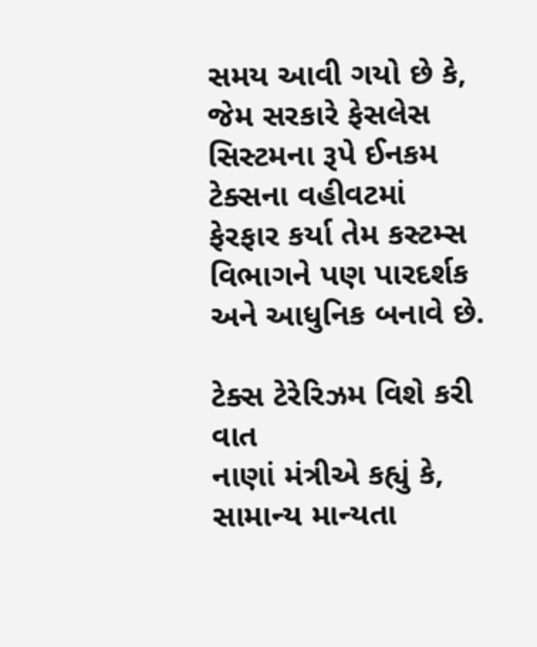સમય આવી ગયો છે કે, જેમ સરકારે ફેસલેસ સિસ્ટમના રૂપે ઈનકમ ટેક્સના વહીવટમાં ફેરફાર કર્યા તેમ કસ્ટમ્સ વિભાગને પણ પારદર્શક અને આધુનિક બનાવે છે.

ટેક્સ ટેરેરિઝમ વિશે કરી વાત
નાણાં મંત્રીએ કહ્યું કે, સામાન્ય માન્યતા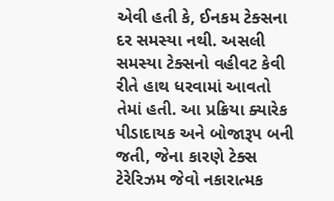એવી હતી કે, ઈનકમ ટેક્સના દર સમસ્યા નથી. અસલી સમસ્યા ટેક્સનો વહીવટ કેવી રીતે હાથ ધરવામાં આવતો તેમાં હતી. આ પ્રક્રિયા ક્યારેક પીડાદાયક અને બોજારૂપ બની જતી, જેના કારણે ટેક્સ ટેરેરિઝમ જેવો નકારાત્મક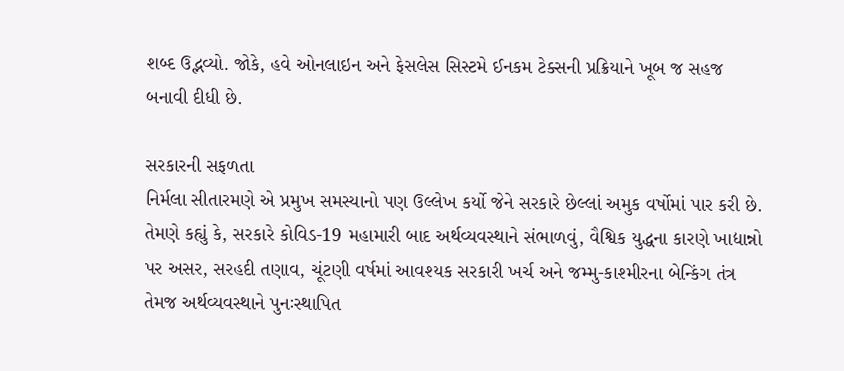શબ્દ ઉદ્ભવ્યો. જોકે, હવે ઓનલાઇન અને ફેસલેસ સિસ્ટમે ઈનકમ ટેક્સની પ્રક્રિયાને ખૂબ જ સહજ બનાવી દીધી છે.

સરકારની સફળતા
નિર્મલા સીતારમણે એ પ્રમુખ સમસ્યાનો પણ ઉલ્લેખ કર્યો જેને સરકારે છેલ્લાં અમુક વર્ષોમાં પાર કરી છે. તેમણે કહ્યું કે, સરકારે કોવિડ-19 મહામારી બાદ અર્થવ્યવસ્થાને સંભાળવું, વૈશ્વિક યુદ્ધના કારણે ખાદ્યાન્નો પર અસર, સરહદી તણાવ, ચૂંટણી વર્ષમાં આવશ્યક સરકારી ખર્ચ અને જમ્મુ-કાશ્મીરના બેન્કિંગ તંત્ર તેમજ અર્થવ્યવસ્થાને પુનઃસ્થાપિત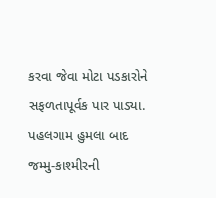કરવા જેવા મોટા પડકારોને સફળતાપૂર્વક પાર પાડ્યા. પહલગામ હુમલા બાદ જમ્મુ-કાશ્મીરની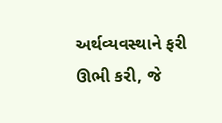અર્થવ્યવસ્થાને ફરી ઊભી કરી, જે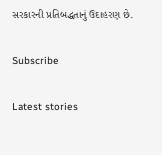સરકારની પ્રતિબદ્ધતાનું ઉદાહરણ છે.

Subscribe

Latest stories